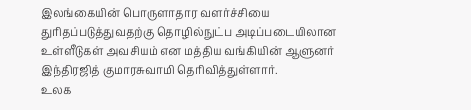இலங்கையின் பொருளாதார வளர்ச்சியை துரிதப்படுத்துவதற்கு தொழில்நுட்ப அடிப்படையிலான உள்ளீடுகள் அவசியம் என மத்திய வங்கியின் ஆளுனர் இந்திரஜித் குமாரசுவாமி தெரிவித்துள்ளார்.
உலக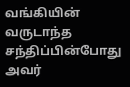வங்கியின் வருடாந்த சந்திப்பின்போது அவர்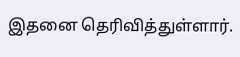இதனை தெரிவித்துள்ளார்.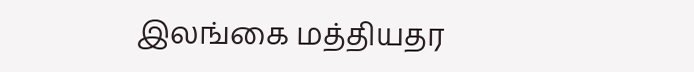இலங்கை மத்தியதர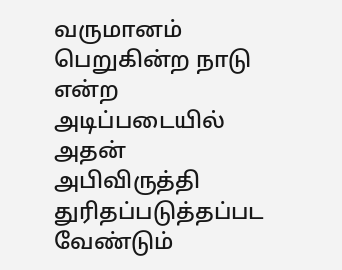வருமானம் பெறுகின்ற நாடு என்ற அடிப்படையில் அதன் அபிவிருத்தி துரிதப்படுத்தப்பட வேண்டும்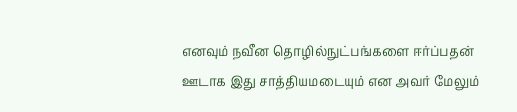எனவும் நவீன தொழில்நுட்பங்களை ஈர்ப்பதன் ஊடாக இது சாத்தியமடையும் என அவர் மேலும்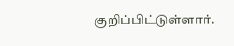குறிப்பிட்டுள்ளார்.